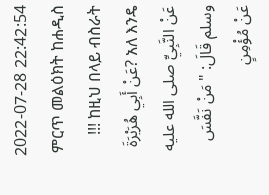2022-07-28 22:42:54
ምርጥ መልዕክት ከሐዲስ !!! ከዚህ በላይ ብስራት አለ እንዴ ?عَنْ أَبِي هُرَيْرَةَ عَنْ النَّبِيِّ صلى الله عليه وسلم قَالَ: "مَنْ نَفَّسَ عَنْ مُؤْمِنٍ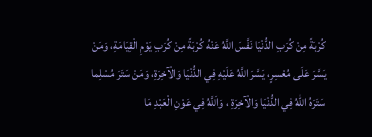كُرْبَةً مِنْ كُرَبِ الدُّنْيَا نَفَّسَ اللَّهُ عَنْهُ كُرْبَةً مِنْ كُرَبِ يَوْمِ الْقِيَامَةِ، وَمَنْ يَسَّرَ عَلَى مُعْسِرٍ، يَسَّرَ اللَّهُ عَلَيْهِ فِي الدُّنْيَا وَالْآخِرَةِ، وَمَنْ سَتَرَ مُسْلِما سَتَرَهُ اللهُ فِي الدُّنْيَا وَالْآخِرَةِ ، وَاَللَّهُ فِي عَوْنِ الْعَبْدِ مَا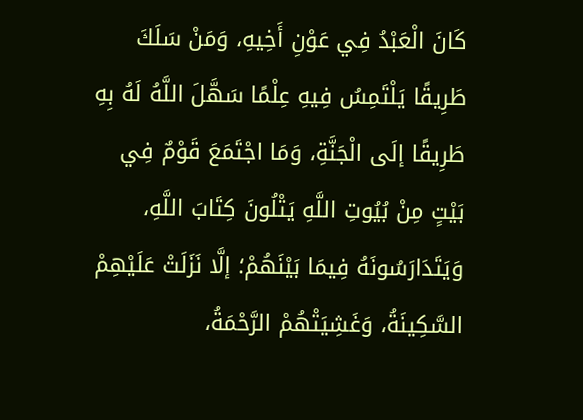كَانَ الْعَبْدُ فِي عَوْنِ أَخِيهِ، وَمَنْ سَلَكَ طَرِيقًا يَلْتَمِسُ فِيهِ عِلْمًا سَهَّلَ اللَّهُ لَهُ بِهِ طَرِيقًا إلَى الْجَنَّةِ، وَمَا اجْتَمَعَ قَوْمٌ فِي بَيْتٍ مِنْ بُيُوتِ اللَّهِ يَتْلُونَ كِتَابَ اللَّهِ، وَيَتَدَارَسُونَهُ فِيمَا بَيْنَهُمْ؛ إلَّا نَزَلَتْ عَلَيْهِمْ السَّكِينَةُ، وَغَشِيَتْهُمْ الرَّحْمَةُ،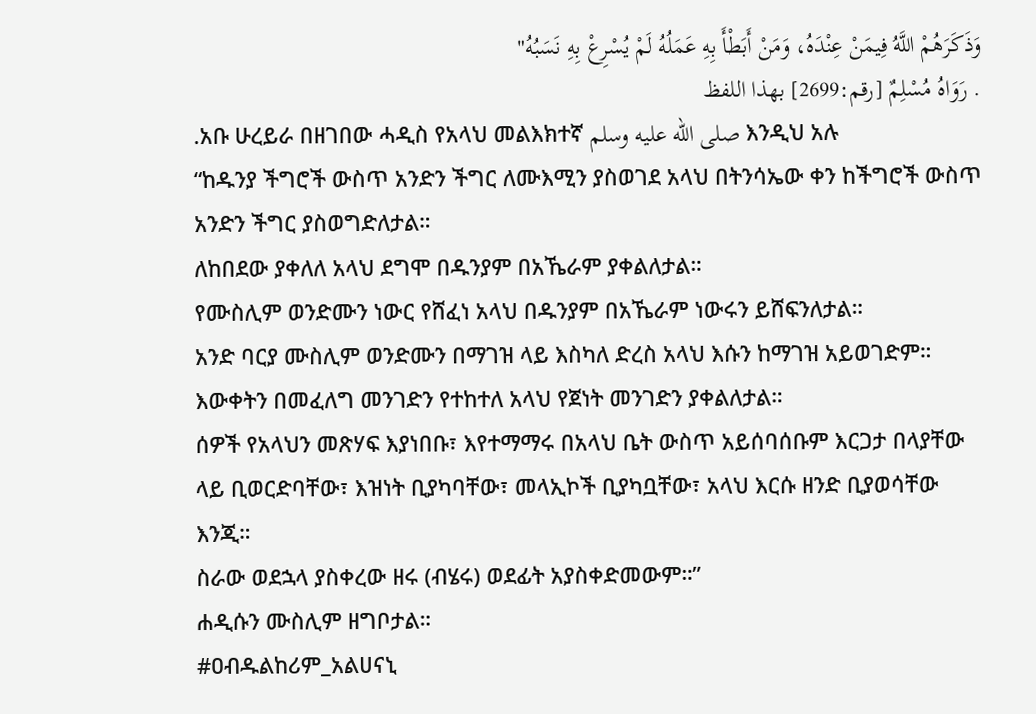وَذَكَرَهُمْ اللَّهُ فِيمَنْ عِنْدَهُ، وَمَنْ أَبَطْأَ بِهِ عَمَلُهُ لَمْ يُسْرِعْ بِهِ نَسَبُهُ"
. رَوَاهُ مُسْلِمٌ [رقم:2699] بهذا اللفظ
.አቡ ሁረይራ በዘገበው ሓዲስ የአላህ መልእክተኛ صلى الله عليه وسلم እንዲህ አሉ
“ከዱንያ ችግሮች ውስጥ አንድን ችግር ለሙእሚን ያስወገደ አላህ በትንሳኤው ቀን ከችግሮች ውስጥ አንድን ችግር ያስወግድለታል።
ለከበደው ያቀለለ አላህ ደግሞ በዱንያም በአኼራም ያቀልለታል።
የሙስሊም ወንድሙን ነውር የሸፈነ አላህ በዱንያም በአኼራም ነውሩን ይሸፍንለታል።
አንድ ባርያ ሙስሊም ወንድሙን በማገዝ ላይ እስካለ ድረስ አላህ እሱን ከማገዝ አይወገድም።
እውቀትን በመፈለግ መንገድን የተከተለ አላህ የጀነት መንገድን ያቀልለታል።
ሰዎች የአላህን መጽሃፍ እያነበቡ፣ እየተማማሩ በአላህ ቤት ውስጥ አይሰባሰቡም እርጋታ በላያቸው ላይ ቢወርድባቸው፣ እዝነት ቢያካባቸው፣ መላኢኮች ቢያካቧቸው፣ አላህ እርሱ ዘንድ ቢያወሳቸው እንጂ።
ስራው ወደኋላ ያስቀረው ዘሩ (ብሄሩ) ወደፊት አያስቀድመውም።”
ሐዲሱን ሙስሊም ዘግቦታል።
#ዐብዱልከሪም_አልሀናኒ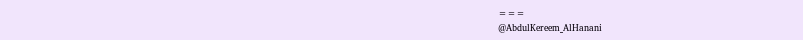===
@AbdulKereem_AlHanani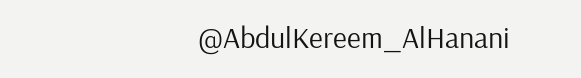@AbdulKereem_AlHanani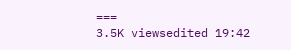===
3.5K viewsedited 19:42